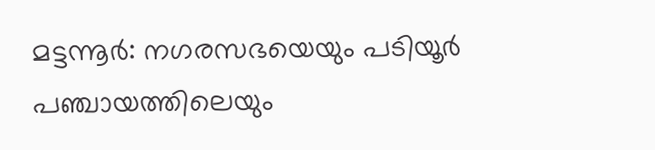മട്ടന്നൂർ: നഗരസഭയെയും പടിയൂർ പഞ്ചായത്തിലെയും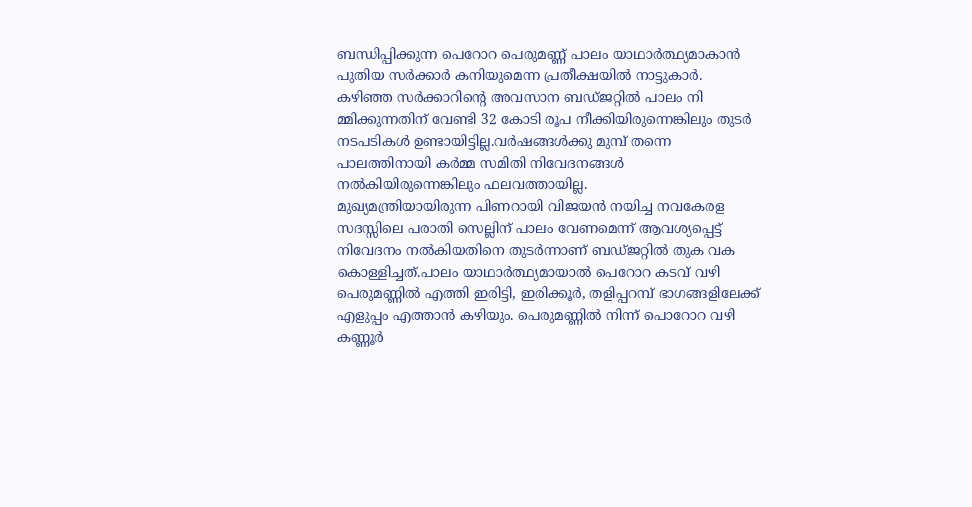ബന്ധിപ്പിക്കുന്ന പെറോറ പെരുമണ്ണ് പാലം യാഥാർത്ഥ്യമാകാൻ പുതിയ സർക്കാർ കനിയുമെന്ന പ്രതീക്ഷയിൽ നാട്ടുകാർ. കഴിഞ്ഞ സർക്കാറിന്റെ അവസാന ബഡ്ജറ്റിൽ പാലം നി മ്മിക്കുന്നതിന് വേണ്ടി 32 കോടി രൂപ നീക്കിയിരുന്നെങ്കിലും തുടർ നടപടികൾ ഉണ്ടായിട്ടില്ല.വർഷങ്ങൾക്കു മുമ്പ് തന്നെ പാലത്തിനായി കർമ്മ സമിതി നിവേദനങ്ങൾ നൽകിയിരുന്നെങ്കിലും ഫലവത്തായില്ല.
മുഖ്യമന്ത്രിയായിരുന്ന പിണറായി വിജയൻ നയിച്ച നവകേരള സദസ്സിലെ പരാതി സെല്ലിന് പാലം വേണമെന്ന് ആവശ്യപ്പെട്ട് നിവേദനം നൽകിയതിനെ തുടർന്നാണ് ബഡ്ജറ്റിൽ തുക വക കൊള്ളിച്ചത്.പാലം യാഥാർത്ഥ്യമായാൽ പെറോറ കടവ് വഴി പെരുമണ്ണിൽ എത്തി ഇരിട്ടി, ഇരിക്കൂർ, തളിപ്പറമ്പ് ഭാഗങ്ങളിലേക്ക് എളുപ്പം എത്താൻ കഴിയും. പെരുമണ്ണിൽ നിന്ന് പൊറോറ വഴി കണ്ണൂർ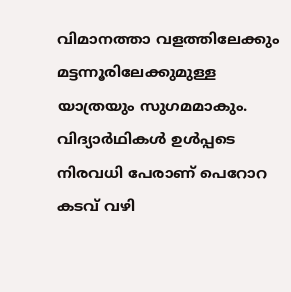വിമാനത്താ വളത്തിലേക്കും മട്ടന്നൂരിലേക്കുമുള്ള യാത്രയും സുഗമമാകും. വിദ്യാർഥികൾ ഉൾപ്പടെ നിരവധി പേരാണ് പെറോറ കടവ് വഴി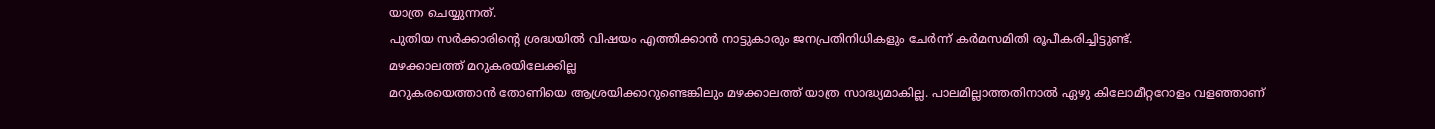യാത്ര ചെയ്യുന്നത്.
പുതിയ സർക്കാരിന്റെ ശ്രദ്ധയിൽ വിഷയം എത്തിക്കാൻ നാട്ടുകാരും ജനപ്രതിനിധികളും ചേർന്ന് കർമസമിതി രൂപീകരിച്ചിട്ടുണ്ട്.
മഴക്കാലത്ത് മറുകരയിലേക്കില്ല
മറുകരയെത്താൻ തോണിയെ ആശ്രയിക്കാറുണ്ടെങ്കിലും മഴക്കാലത്ത് യാത്ര സാദ്ധ്യമാകില്ല. പാലമില്ലാത്തതിനാൽ ഏഴു കിലോമീറ്ററോളം വളഞ്ഞാണ്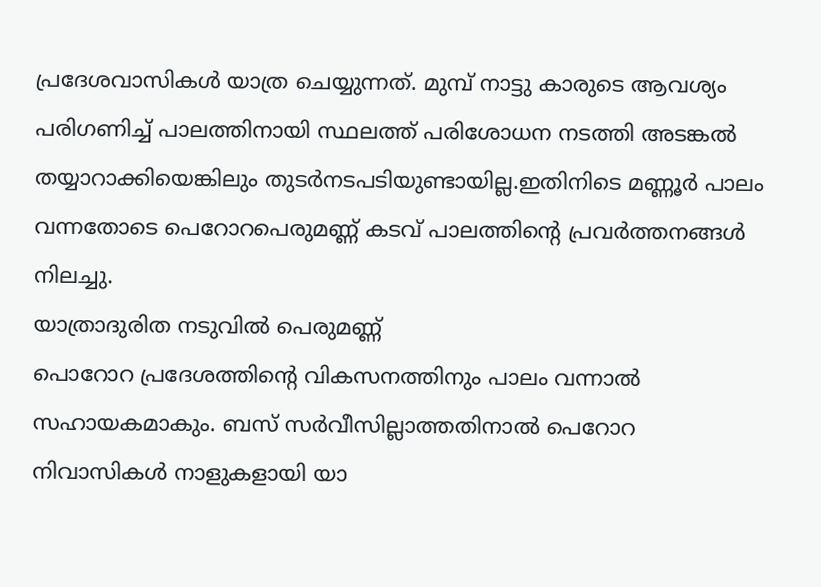പ്രദേശവാസികൾ യാത്ര ചെയ്യുന്നത്. മുമ്പ് നാട്ടു കാരുടെ ആവശ്യം പരിഗണിച്ച് പാലത്തിനായി സ്ഥലത്ത് പരിശോധന നടത്തി അടങ്കൽ തയ്യാറാക്കിയെങ്കിലും തുടർനടപടിയുണ്ടായില്ല.ഇതിനിടെ മണ്ണൂർ പാലം വന്നതോടെ പെറോറപെരുമണ്ണ് കടവ് പാലത്തിന്റെ പ്രവർത്തനങ്ങൾ നിലച്ചു.
യാത്രാദുരിത നടുവിൽ പെരുമണ്ണ്
പൊറോറ പ്രദേശത്തിന്റെ വികസനത്തിനും പാലം വന്നാൽ സഹായകമാകും. ബസ് സർവീസില്ലാത്തതിനാൽ പെറോറ നിവാസികൾ നാളുകളായി യാ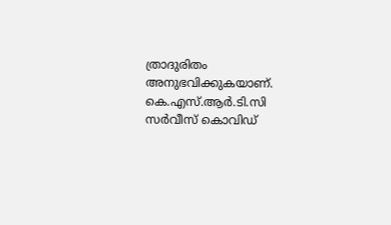ത്രാദുരിതം അനുഭവിക്കുകയാണ്. കെ.എസ്.ആർ.ടി.സി സർവീസ് കൊവിഡ്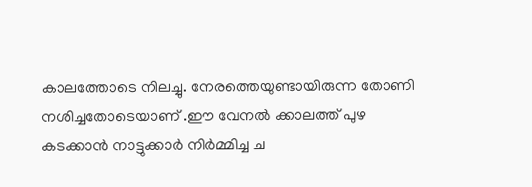കാലത്തോടെ നിലച്ചു. നേരത്തെയുണ്ടായിരുന്ന തോണി നശിച്ചതോടെയാണ് .ഈ വേനൽ ക്കാലത്ത് പുഴ കടക്കാൻ നാട്ടുക്കാർ നിർമ്മിച്ച ച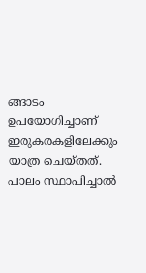ങ്ങാടം ഉപയോഗിച്ചാണ് ഇരുകരകളിലേക്കും യാത്ര ചെയ്തത്.
പാലം സ്ഥാപിച്ചാൽ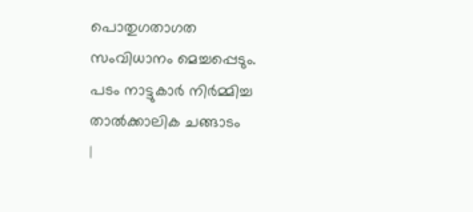പൊതുഗതാഗത സംവിധാനം മെച്ചപ്പെടും.
പടം നാട്ടുകാർ നിർമ്മിച്ച താൽക്കാലിക ചങ്ങാടം
|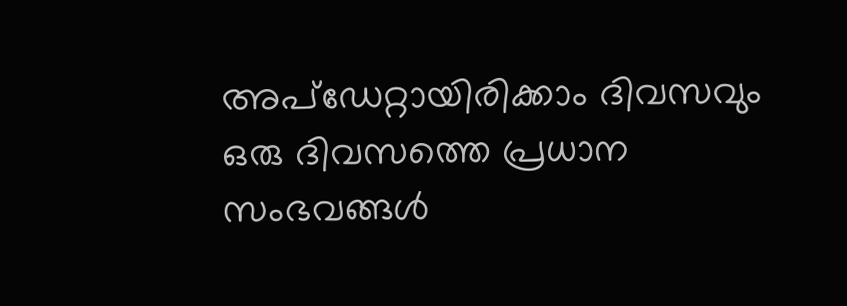അപ്ഡേറ്റായിരിക്കാം ദിവസവും
ഒരു ദിവസത്തെ പ്രധാന സംഭവങ്ങൾ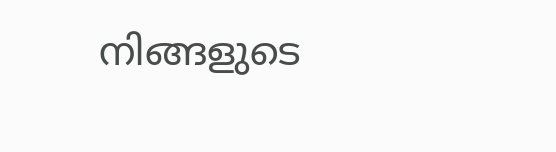നിങ്ങളുടെ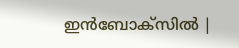ഇൻബോക്സിൽ |